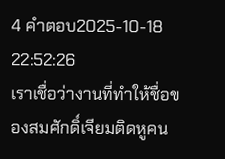4 คำตอบ2025-10-18 22:52:26
เราเชื่อว่างานที่ทำให้ชื่อของสมศักดิ์เจียมติดหูคน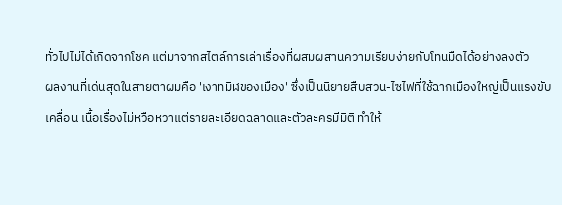ทั่วไปไม่ได้เกิดจากโชค แต่มาจากสไตล์การเล่าเรื่องที่ผสมผสานความเรียบง่ายกับโทนมืดได้อย่างลงตัว
ผลงานที่เด่นสุดในสายตาผมคือ 'เงาทมิฬของเมือง' ซึ่งเป็นนิยายสืบสวน-ไซไฟที่ใช้ฉากเมืองใหญ่เป็นแรงขับเคลื่อน เนื้อเรื่องไม่หวือหวาแต่รายละเอียดฉลาดและตัวละครมีมิติ ทำให้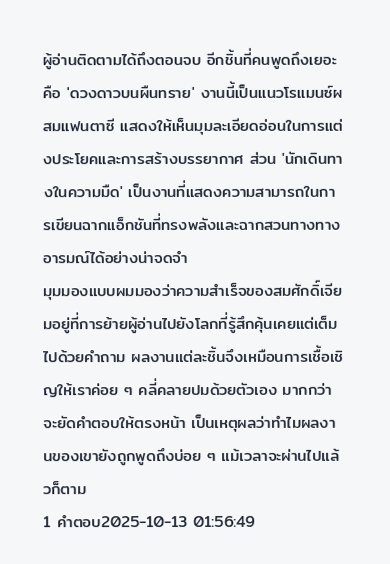ผู้อ่านติดตามได้ถึงตอนจบ อีกชิ้นที่คนพูดถึงเยอะคือ 'ดวงดาวบนผืนทราย' งานนี้เป็นแนวโรแมนซ์ผสมแฟนตาซี แสดงให้เห็นมุมละเอียดอ่อนในการแต่งประโยคและการสร้างบรรยากาศ ส่วน 'นักเดินทางในความมืด' เป็นงานที่แสดงความสามารถในการเขียนฉากแอ็กชันที่ทรงพลังและฉากสวนทางทางอารมณ์ได้อย่างน่าจดจำ
มุมมองแบบผมมองว่าความสำเร็จของสมศักดิ์เจียมอยู่ที่การย้ายผู้อ่านไปยังโลกที่รู้สึกคุ้นเคยแต่เต็มไปด้วยคำถาม ผลงานแต่ละชิ้นจึงเหมือนการเชื้อเชิญให้เราค่อย ๆ คลี่คลายปมด้วยตัวเอง มากกว่าจะยัดคำตอบให้ตรงหน้า เป็นเหตุผลว่าทำไมผลงานของเขายังถูกพูดถึงบ่อย ๆ แม้เวลาจะผ่านไปแล้วก็ตาม
1 คำตอบ2025-10-13 01:56:49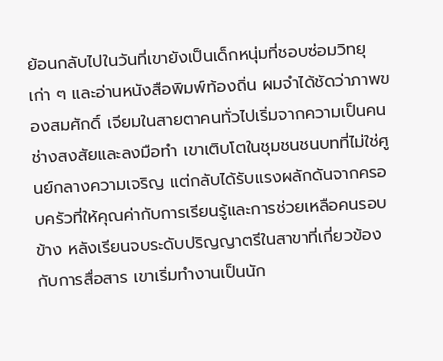ย้อนกลับไปในวันที่เขายังเป็นเด็กหนุ่มที่ชอบซ่อมวิทยุเก่า ๆ และอ่านหนังสือพิมพ์ท้องถิ่น ผมจำได้ชัดว่าภาพของสมศักดิ์ เจียมในสายตาคนทั่วไปเริ่มจากความเป็นคนช่างสงสัยและลงมือทำ เขาเติบโตในชุมชนชนบทที่ไม่ใช่ศูนย์กลางความเจริญ แต่กลับได้รับแรงผลักดันจากครอบครัวที่ให้คุณค่ากับการเรียนรู้และการช่วยเหลือคนรอบข้าง หลังเรียนจบระดับปริญญาตรีในสาขาที่เกี่ยวข้องกับการสื่อสาร เขาเริ่มทำงานเป็นนัก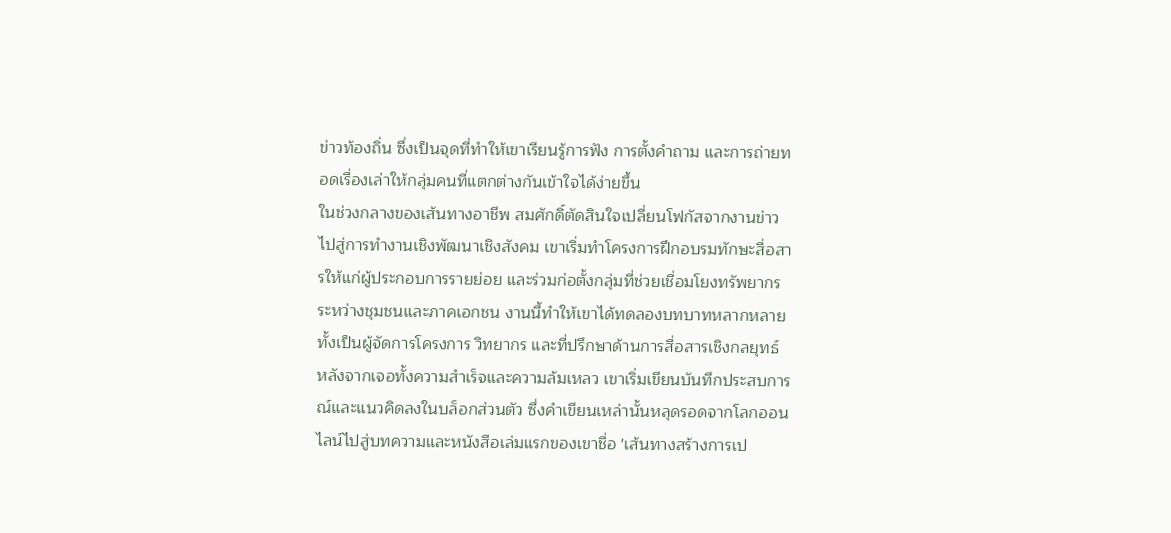ข่าวท้องถิ่น ซึ่งเป็นจุดที่ทำให้เขาเรียนรู้การฟัง การตั้งคำถาม และการถ่ายทอดเรื่องเล่าให้กลุ่มคนที่แตกต่างกันเข้าใจได้ง่ายขึ้น
ในช่วงกลางของเส้นทางอาชีพ สมศักดิ์ตัดสินใจเปลี่ยนโฟกัสจากงานข่าวไปสู่การทำงานเชิงพัฒนาเชิงสังคม เขาเริ่มทำโครงการฝึกอบรมทักษะสื่อสารให้แก่ผู้ประกอบการรายย่อย และร่วมก่อตั้งกลุ่มที่ช่วยเชื่อมโยงทรัพยากรระหว่างชุมชนและภาคเอกชน งานนี้ทำให้เขาได้ทดลองบทบาทหลากหลายทั้งเป็นผู้จัดการโครงการ วิทยากร และที่ปรึกษาด้านการสื่อสารเชิงกลยุทธ์ หลังจากเจอทั้งความสำเร็จและความล้มเหลว เขาเริ่มเขียนบันทึกประสบการณ์และแนวคิดลงในบล็อกส่วนตัว ซึ่งคำเขียนเหล่านั้นหลุดรอดจากโลกออนไลน์ไปสู่บทความและหนังสือเล่มแรกของเขาชื่อ 'เส้นทางสร้างการเป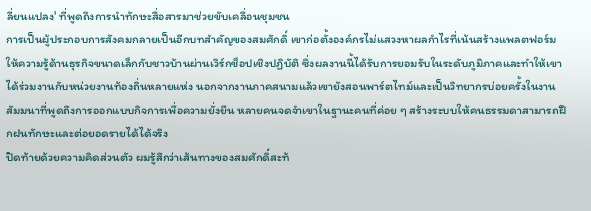ลี่ยนแปลง' ที่พูดถึงการนำทักษะสื่อสารมาช่วยขับเคลื่อนชุมชน
การเป็นผู้ประกอบการสังคมกลายเป็นอีกบทสำคัญของสมศักดิ์ เขาก่อตั้งองค์กรไม่แสวงหาผลกำไรที่เน้นสร้างแพลตฟอร์มให้ความรู้ด้านธุรกิจขนาดเล็กกับชาวบ้านผ่านเวิร์กช็อปเชิงปฏิบัติ ซึ่งผลงานนี้ได้รับการยอมรับในระดับภูมิภาคและทำให้เขาได้ร่วมงานกับหน่วยงานท้องถิ่นหลายแห่ง นอกจากงานภาคสนามแล้วเขายังสอนพาร์ตไทม์และเป็นวิทยากรบ่อยครั้งในงานสัมมนาที่พูดถึงการออกแบบกิจการเพื่อความยั่งยืน หลายคนจดจำเขาในฐานะคนที่ค่อย ๆ สร้างระบบให้คนธรรมดาสามารถฝึกฝนทักษะและต่อยอดรายได้ได้จริง
ปิดท้ายด้วยความคิดส่วนตัว ผมรู้สึกว่าเส้นทางของสมศักดิ์สะท้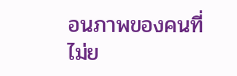อนภาพของคนที่ไม่ย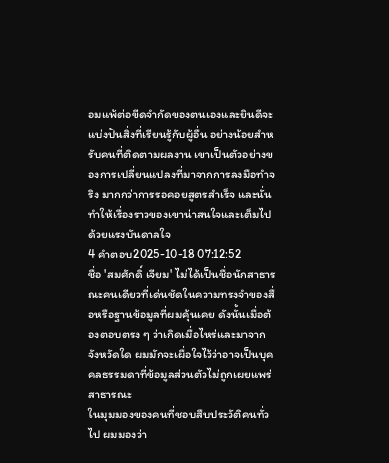อมแพ้ต่อขีดจำกัดของตนเองและยินดีจะแบ่งปันสิ่งที่เรียนรู้กับผู้อื่น อย่างน้อยสำหรับคนที่ติดตามผลงาน เขาเป็นตัวอย่างของการเปลี่ยนแปลงที่มาจากการลงมือทำจริง มากกว่าการรอคอยสูตรสำเร็จ และนั่นทำให้เรื่องราวของเขาน่าสนใจและเต็มไปด้วยแรงบันดาลใจ
4 คำตอบ2025-10-18 07:12:52
ชื่อ 'สมศักดิ์ เจียม' ไม่ได้เป็นชื่อนักสาธารณะคนเดียวที่เด่นชัดในความทรงจำของสื่อหรือฐานข้อมูลที่ผมคุ้นเคย ดังนั้นเมื่อต้องตอบตรง ๆ ว่าเกิดเมื่อไหร่และมาจากจังหวัดใด ผมมักจะเผื่อใจไว้ว่าอาจเป็นบุคคลธรรมดาที่ข้อมูลส่วนตัวไม่ถูกเผยแพร่สาธารณะ
ในมุมมองของคนที่ชอบสืบประวัติคนทั่วไป ผมมองว่า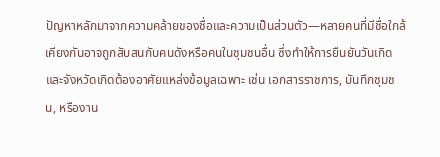ปัญหาหลักมาจากความคล้ายของชื่อและความเป็นส่วนตัว—หลายคนที่มีชื่อใกล้เคียงกันอาจถูกสับสนกับคนดังหรือคนในชุมชนอื่น ซึ่งทำให้การยืนยันวันเกิดและจังหวัดเกิดต้องอาศัยแหล่งข้อมูลเฉพาะ เช่น เอกสารราชการ, บันทึกชุมชน, หรืองาน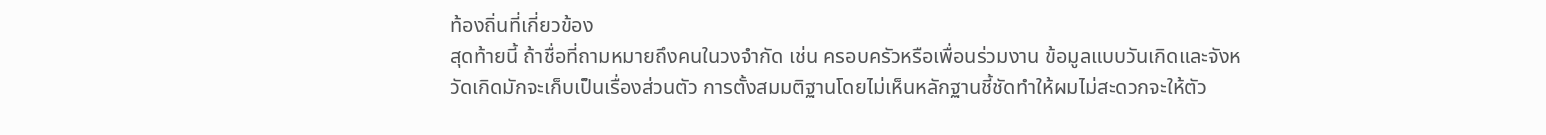ท้องถิ่นที่เกี่ยวข้อง
สุดท้ายนี้ ถ้าชื่อที่ถามหมายถึงคนในวงจำกัด เช่น ครอบครัวหรือเพื่อนร่วมงาน ข้อมูลแบบวันเกิดและจังหวัดเกิดมักจะเก็บเป็นเรื่องส่วนตัว การตั้งสมมติฐานโดยไม่เห็นหลักฐานชี้ชัดทำให้ผมไม่สะดวกจะให้ตัว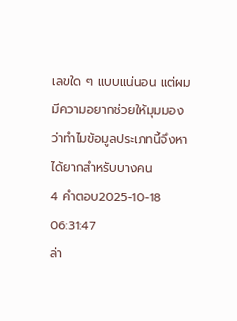เลขใด ๆ แบบแน่นอน แต่ผมมีความอยากช่วยให้มุมมองว่าทำไมข้อมูลประเภทนี้จึงหาได้ยากสำหรับบางคน
4 คำตอบ2025-10-18 06:31:47
ล่า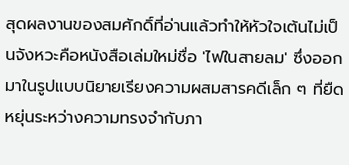สุดผลงานของสมศักดิ์ที่อ่านแล้วทำให้หัวใจเต้นไม่เป็นจังหวะคือหนังสือเล่มใหม่ชื่อ 'ไฟในสายลม' ซึ่งออกมาในรูปแบบนิยายเรียงความผสมสารคดีเล็ก ๆ ที่ยืดหยุ่นระหว่างความทรงจำกับภา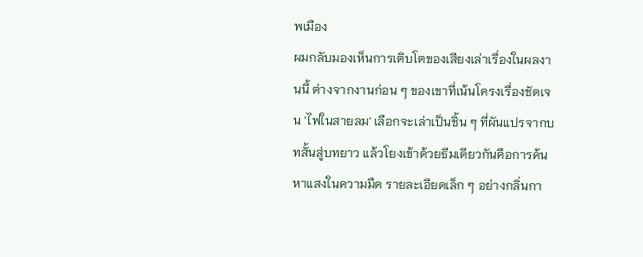พเมือง
ผมกลับมองเห็นการเติบโตของเสียงเล่าเรื่องในผลงานนี้ ต่างจากงานก่อน ๆ ของเขาที่เน้นโครงเรื่องชัดเจน 'ไฟในสายลม' เลือกจะเล่าเป็นชิ้น ๆ ที่ผันแปรจากบทสั้นสู่บทยาว แล้วโยงเข้าด้วยธีมเดียวกันคือการค้นหาแสงในความมืด รายละเอียดเล็ก ๆ อย่างกลิ่นกา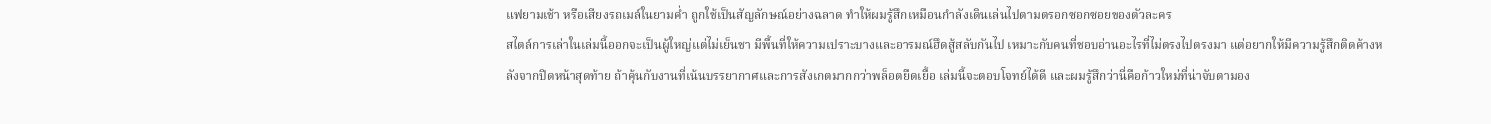แฟยามเช้า หรือเสียงรถเมล์ในยามค่ำ ถูกใช้เป็นสัญลักษณ์อย่างฉลาด ทำให้ผมรู้สึกเหมือนกำลังเดินเล่นไปตามตรอกซอกซอยของตัวละคร
สไตล์การเล่าในเล่มนี้ออกจะเป็นผู้ใหญ่แต่ไม่เย็นชา มีพื้นที่ให้ความเปราะบางและอารมณ์ฮึดสู้สลับกันไป เหมาะกับคนที่ชอบอ่านอะไรที่ไม่ตรงไปตรงมา แต่อยากให้มีความรู้สึกติดค้างหลังจากปิดหน้าสุดท้าย ถ้าคุ้นกับงานที่เน้นบรรยากาศและการสังเกตมากกว่าพล็อตยืดเยื้อ เล่มนี้จะตอบโจทย์ได้ดี และผมรู้สึกว่านี่คือก้าวใหม่ที่น่าจับตามอง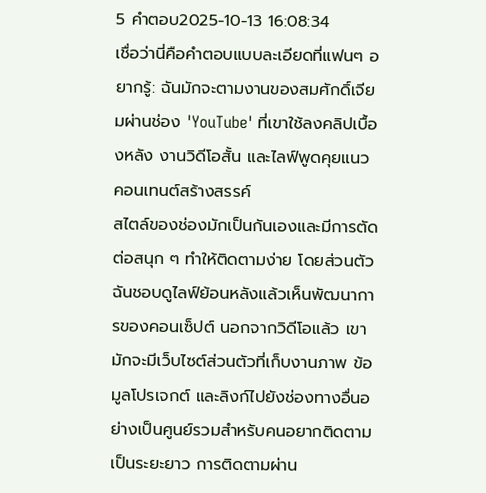5 คำตอบ2025-10-13 16:08:34
เชื่อว่านี่คือคำตอบแบบละเอียดที่แฟนๆ อยากรู้: ฉันมักจะตามงานของสมศักดิ์เจียมผ่านช่อง 'YouTube' ที่เขาใช้ลงคลิปเบื้องหลัง งานวิดีโอสั้น และไลฟ์พูดคุยแนวคอนเทนต์สร้างสรรค์
สไตล์ของช่องมักเป็นกันเองและมีการตัดต่อสนุก ๆ ทำให้ติดตามง่าย โดยส่วนตัวฉันชอบดูไลฟ์ย้อนหลังแล้วเห็นพัฒนาการของคอนเซ็ปต์ นอกจากวิดีโอแล้ว เขามักจะมีเว็บไซต์ส่วนตัวที่เก็บงานภาพ ข้อมูลโปรเจกต์ และลิงก์ไปยังช่องทางอื่นอย่างเป็นศูนย์รวมสำหรับคนอยากติดตามเป็นระยะยาว การติดตามผ่าน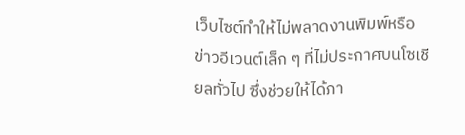เว็บไซต์ทำให้ไม่พลาดงานพิมพ์หรือข่าวอีเวนต์เล็ก ๆ ที่ไม่ประกาศบนโซเชียลทั่วไป ซึ่งช่วยให้ได้ภา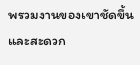พรวมงานของเขาชัดขึ้นและสะดวก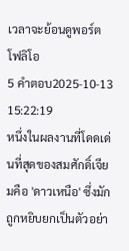เวลาจะย้อนดูพอร์ตโฟลิโอ
5 คำตอบ2025-10-13 15:22:19
หนึ่งในผลงานที่โดดเด่นที่สุดของสมศักดิ์เจียมคือ 'ดาวเหนือ' ซึ่งมักถูกหยิบยกเป็นตัวอย่า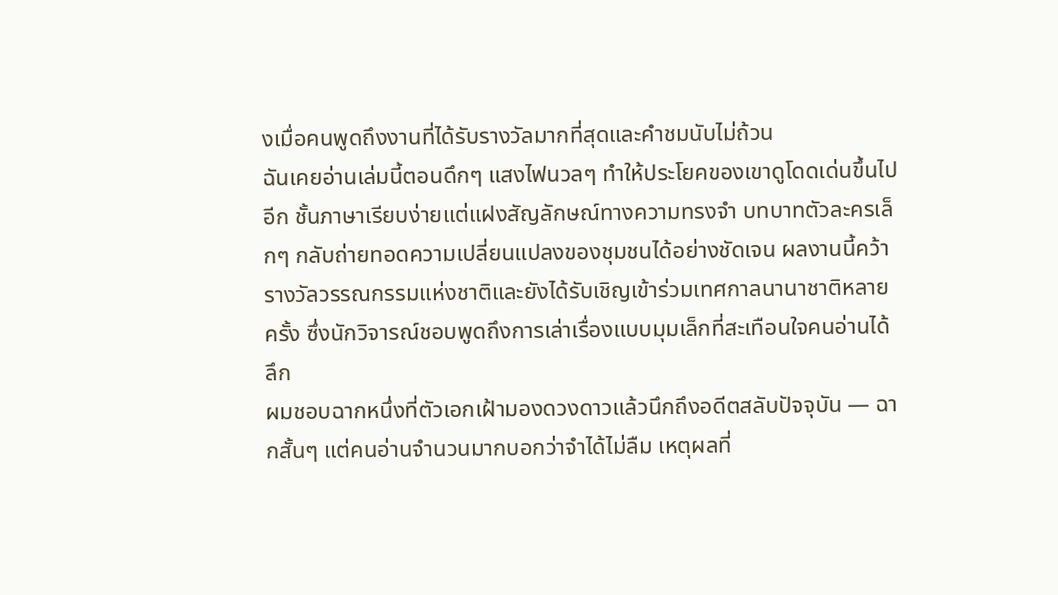งเมื่อคนพูดถึงงานที่ได้รับรางวัลมากที่สุดและคำชมนับไม่ถ้วน
ฉันเคยอ่านเล่มนี้ตอนดึกๆ แสงไฟนวลๆ ทำให้ประโยคของเขาดูโดดเด่นขึ้นไปอีก ชั้นภาษาเรียบง่ายแต่แฝงสัญลักษณ์ทางความทรงจำ บทบาทตัวละครเล็กๆ กลับถ่ายทอดความเปลี่ยนแปลงของชุมชนได้อย่างชัดเจน ผลงานนี้คว้ารางวัลวรรณกรรมแห่งชาติและยังได้รับเชิญเข้าร่วมเทศกาลนานาชาติหลายครั้ง ซึ่งนักวิจารณ์ชอบพูดถึงการเล่าเรื่องแบบมุมเล็กที่สะเทือนใจคนอ่านได้ลึก
ผมชอบฉากหนึ่งที่ตัวเอกเฝ้ามองดวงดาวแล้วนึกถึงอดีตสลับปัจจุบัน — ฉากสั้นๆ แต่คนอ่านจำนวนมากบอกว่าจำได้ไม่ลืม เหตุผลที่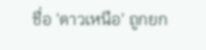ชื่อ 'ดาวเหนือ' ถูกยก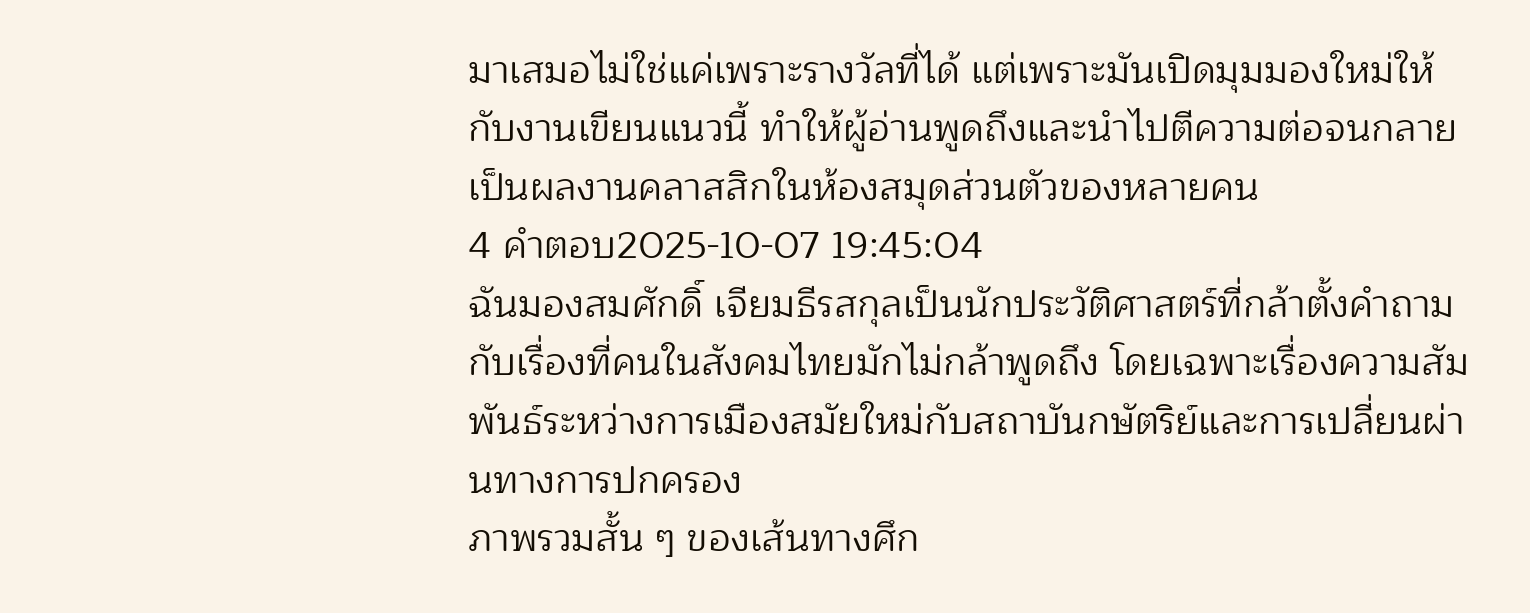มาเสมอไม่ใช่แค่เพราะรางวัลที่ได้ แต่เพราะมันเปิดมุมมองใหม่ให้กับงานเขียนแนวนี้ ทำให้ผู้อ่านพูดถึงและนำไปตีความต่อจนกลายเป็นผลงานคลาสสิกในห้องสมุดส่วนตัวของหลายคน
4 คำตอบ2025-10-07 19:45:04
ฉันมองสมศักดิ์ เจียมธีรสกุลเป็นนักประวัติศาสตร์ที่กล้าตั้งคำถามกับเรื่องที่คนในสังคมไทยมักไม่กล้าพูดถึง โดยเฉพาะเรื่องความสัมพันธ์ระหว่างการเมืองสมัยใหม่กับสถาบันกษัตริย์และการเปลี่ยนผ่านทางการปกครอง
ภาพรวมสั้น ๆ ของเส้นทางศึก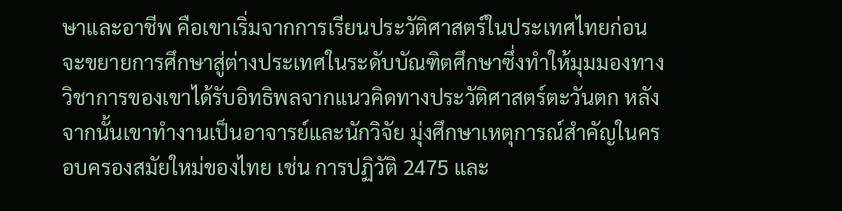ษาและอาชีพ คือเขาเริ่มจากการเรียนประวัติศาสตร์ในประเทศไทยก่อนจะขยายการศึกษาสู่ต่างประเทศในระดับบัณฑิตศึกษาซึ่งทำให้มุมมองทางวิชาการของเขาได้รับอิทธิพลจากแนวคิดทางประวัติศาสตร์ตะวันตก หลังจากนั้นเขาทำงานเป็นอาจารย์และนักวิจัย มุ่งศึกษาเหตุการณ์สำคัญในครอบครองสมัยใหม่ของไทย เช่น การปฏิวัติ 2475 และ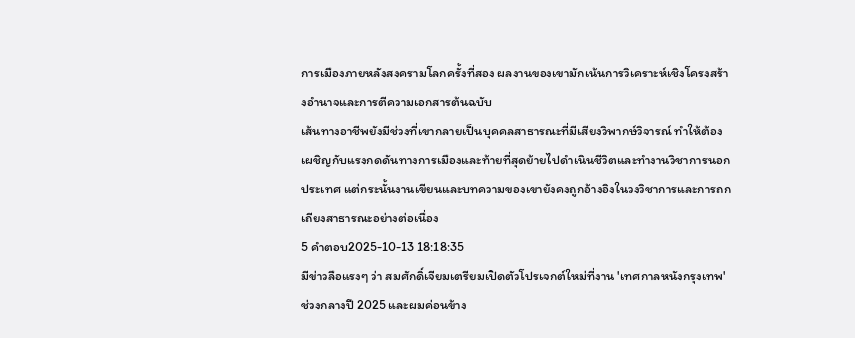การเมืองภายหลังสงครามโลกครั้งที่สอง ผลงานของเขามักเน้นการวิเคราะห์เชิงโครงสร้างอำนาจและการตีความเอกสารต้นฉบับ
เส้นทางอาชีพยังมีช่วงที่เขากลายเป็นบุคคลสาธารณะที่มีเสียงวิพากษ์วิจารณ์ ทำให้ต้องเผชิญกับแรงกดดันทางการเมืองและท้ายที่สุดย้ายไปดำเนินชีวิตและทำงานวิชาการนอกประเทศ แต่กระนั้นงานเขียนและบทความของเขายังคงถูกอ้างอิงในวงวิชาการและการถกเถียงสาธารณะอย่างต่อเนื่อง
5 คำตอบ2025-10-13 18:18:35
มีข่าวลือแรงๆ ว่า สมศักดิ์เจียมเตรียมเปิดตัวโปรเจกต์ใหม่ที่งาน 'เทศกาลหนังกรุงเทพ' ช่วงกลางปี 2025 และผมค่อนข้าง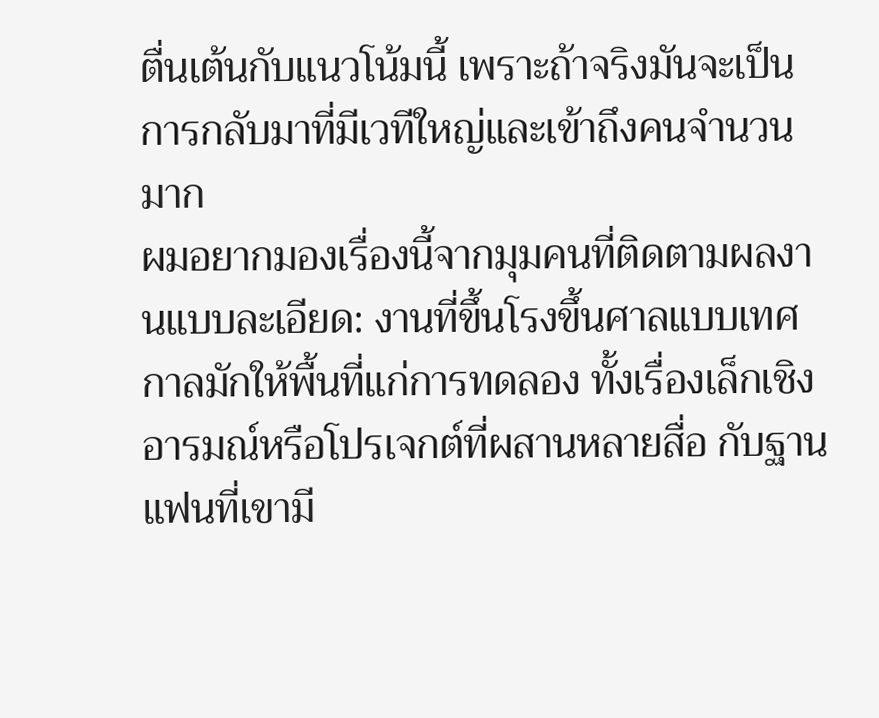ตื่นเต้นกับแนวโน้มนี้ เพราะถ้าจริงมันจะเป็นการกลับมาที่มีเวทีใหญ่และเข้าถึงคนจำนวนมาก
ผมอยากมองเรื่องนี้จากมุมคนที่ติดตามผลงานแบบละเอียด: งานที่ขึ้นโรงขึ้นศาลแบบเทศกาลมักให้พื้นที่แก่การทดลอง ทั้งเรื่องเล็กเชิงอารมณ์หรือโปรเจกต์ที่ผสานหลายสื่อ กับฐานแฟนที่เขามี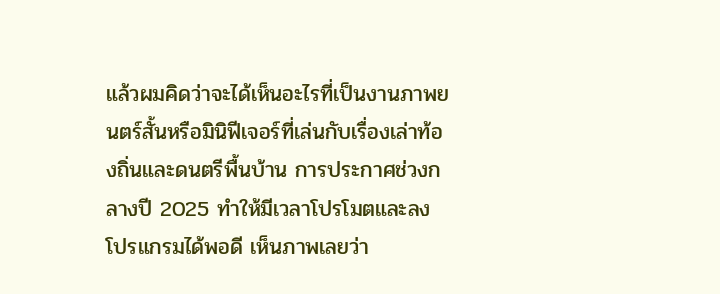แล้วผมคิดว่าจะได้เห็นอะไรที่เป็นงานภาพยนตร์สั้นหรือมินิฟีเจอร์ที่เล่นกับเรื่องเล่าท้องถิ่นและดนตรีพื้นบ้าน การประกาศช่วงกลางปี 2025 ทำให้มีเวลาโปรโมตและลงโปรแกรมได้พอดี เห็นภาพเลยว่า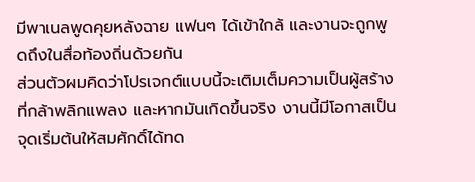มีพาเนลพูดคุยหลังฉาย แฟนๆ ได้เข้าใกล้ และงานจะถูกพูดถึงในสื่อท้องถิ่นด้วยกัน
ส่วนตัวผมคิดว่าโปรเจกต์แบบนี้จะเติมเต็มความเป็นผู้สร้างที่กล้าพลิกแพลง และหากมันเกิดขึ้นจริง งานนี้มีโอกาสเป็นจุดเริ่มต้นให้สมศักดิ์ได้ทด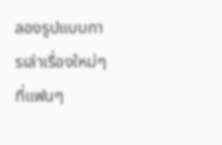ลองรูปแบบการเล่าเรื่องใหม่ๆ ที่แฟนๆ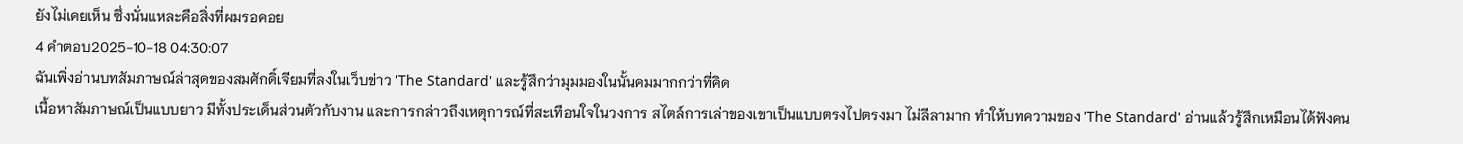ยังไม่เคยเห็น ซึ่งนั่นแหละคือสิ่งที่ผมรอคอย
4 คำตอบ2025-10-18 04:30:07
ฉันเพิ่งอ่านบทสัมภาษณ์ล่าสุดของสมศักดิ์เจียมที่ลงในเว็บข่าว 'The Standard' และรู้สึกว่ามุมมองในนั้นคมมากกว่าที่คิด
เนื้อหาสัมภาษณ์เป็นแบบยาว มีทั้งประเด็นส่วนตัวกับงาน และการกล่าวถึงเหตุการณ์ที่สะเทือนใจในวงการ สไตล์การเล่าของเขาเป็นแบบตรงไปตรงมา ไม่ลีลามาก ทำให้บทความของ 'The Standard' อ่านแล้วรู้สึกเหมือนได้ฟังคน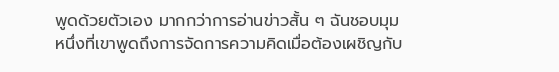พูดด้วยตัวเอง มากกว่าการอ่านข่าวสั้น ๆ ฉันชอบมุมหนึ่งที่เขาพูดถึงการจัดการความคิดเมื่อต้องเผชิญกับ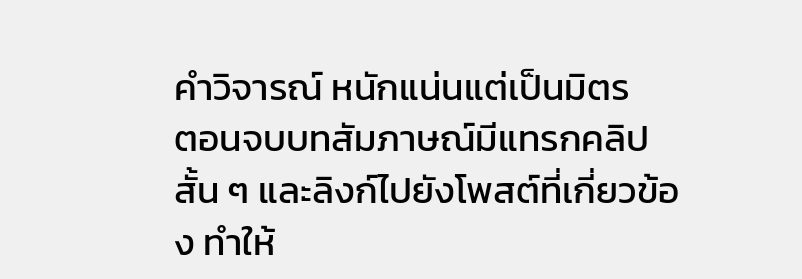คำวิจารณ์ หนักแน่นแต่เป็นมิตร
ตอนจบบทสัมภาษณ์มีแทรกคลิปสั้น ๆ และลิงก์ไปยังโพสต์ที่เกี่ยวข้อง ทำให้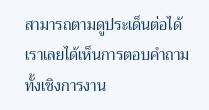สามารถตามดูประเด็นต่อได้ เราเลยได้เห็นการตอบคำถามทั้งเชิงการงาน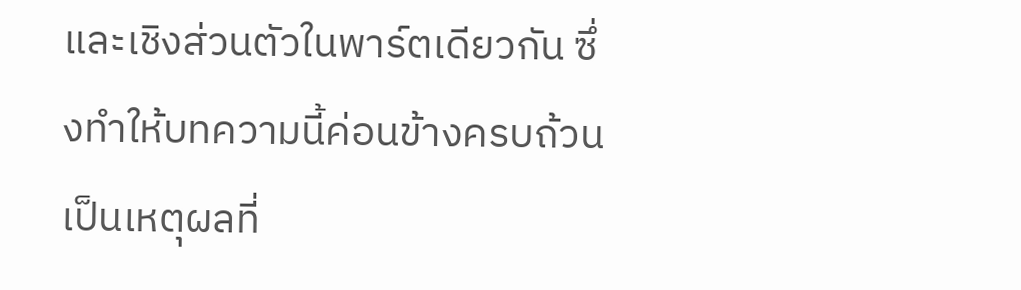และเชิงส่วนตัวในพาร์ตเดียวกัน ซึ่งทำให้บทความนี้ค่อนข้างครบถ้วน เป็นเหตุผลที่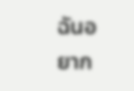ฉันอยาก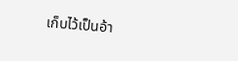เก็บไว้เป็นอ้า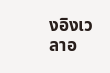งอิงเวลาอ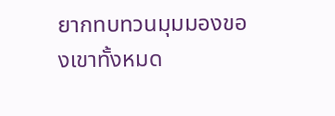ยากทบทวนมุมมองของเขาทั้งหมด